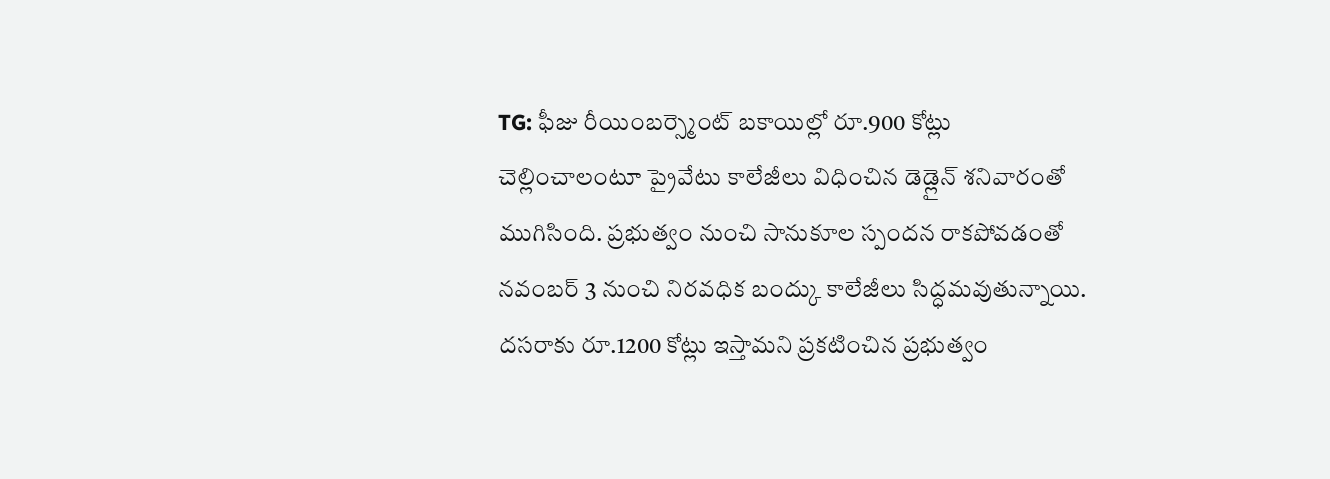TG: ఫీజు రీయింబర్స్మెంట్ బకాయిల్లో రూ.900 కోట్లు చెల్లించాలంటూ ప్రైవేటు కాలేజీలు విధించిన డెడ్లైన్ శనివారంతో ముగిసింది. ప్రభుత్వం నుంచి సానుకూల స్పందన రాకపోవడంతో నవంబర్ 3 నుంచి నిరవధిక బంద్కు కాలేజీలు సిద్ధమవుతున్నాయి. దసరాకు రూ.1200 కోట్లు ఇస్తామని ప్రకటించిన ప్రభుత్వం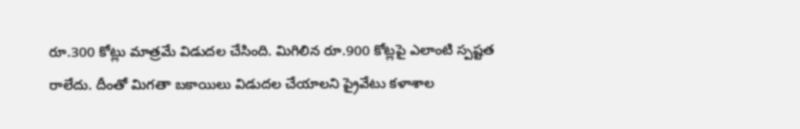రూ.300 కోట్లు మాత్రమే విడుదల చేసింది. మిగిలిన రూ.900 కోట్లపై ఎలాంటి స్పష్టత రాలేదు. దీంతో మిగతా బకాయిలు విడుదల చేయాలని ప్రైవేటు కళాశాల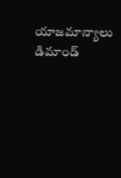యాజమాన్యాలు డిమాండ్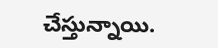చేస్తున్నాయి.